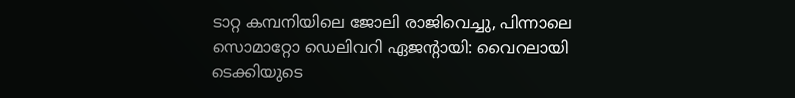ടാറ്റ കമ്പനിയിലെ ജോലി രാജിവെച്ചു, പിന്നാലെ സൊമാറ്റോ ഡെലിവറി ഏജന്റായി: വൈറലായി ടെക്കിയുടെ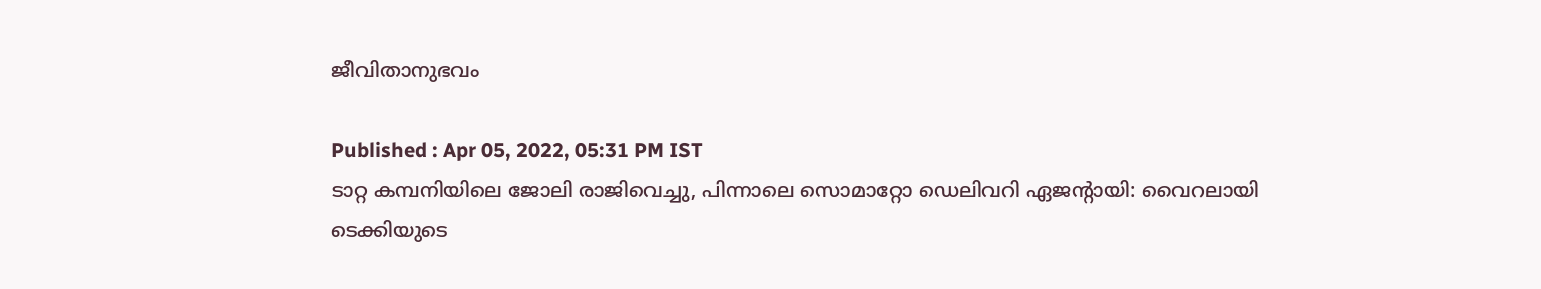ജീവിതാനുഭവം

Published : Apr 05, 2022, 05:31 PM IST
ടാറ്റ കമ്പനിയിലെ ജോലി രാജിവെച്ചു, പിന്നാലെ സൊമാറ്റോ ഡെലിവറി ഏജന്റായി: വൈറലായി ടെക്കിയുടെ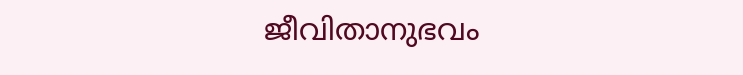ജീവിതാനുഭവം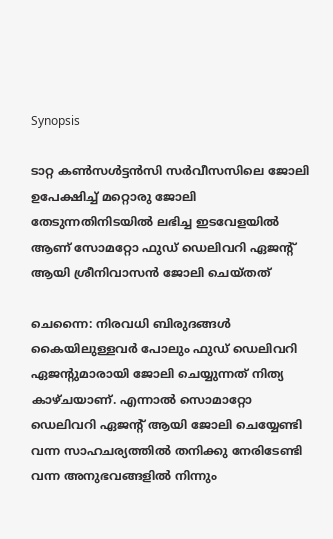Synopsis

ടാറ്റ കൺസൾട്ടൻസി സർവീസസിലെ ജോലി ഉപേക്ഷിച്ച് മറ്റൊരു ജോലി തേടുന്നതിനിടയിൽ ലഭിച്ച ഇടവേളയിൽ ആണ് സോമറ്റോ ഫുഡ് ഡെലിവറി ഏജന്റ് ആയി ശ്രീനിവാസൻ ജോലി ചെയ്തത്

ചെന്നൈ: നിരവധി ബിരുദങ്ങൾ കൈയിലുള്ളവർ പോലും ഫുഡ് ഡെലിവറി ഏജന്റുമാരായി ജോലി ചെയ്യുന്നത് നിത്യ കാഴ്ചയാണ്. എന്നാൽ സൊമാറ്റോ ഡെലിവറി ഏജന്റ് ആയി ജോലി ചെയ്യേണ്ടി വന്ന സാഹചര്യത്തിൽ തനിക്കു നേരിടേണ്ടി വന്ന അനുഭവങ്ങളിൽ നിന്നും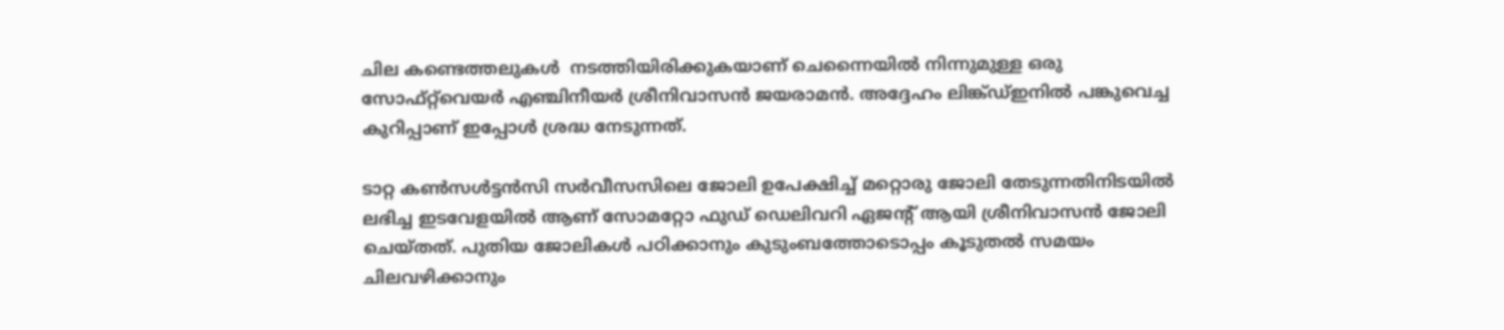ചില കണ്ടെത്തലുകൾ  നടത്തിയിരിക്കുകയാണ് ചെന്നൈയിൽ നിന്നുമുള്ള ഒരു സോഫ്റ്റ്‌വെയർ എഞ്ചിനീയർ ശ്രീനിവാസൻ ജയരാമൻ. അദ്ദേഹം ലിങ്ക്ഡ്ഇനിൽ പങ്കുവെച്ച കുറിപ്പാണ് ഇപ്പോൾ ശ്രദ്ധ നേടുന്നത്.

ടാറ്റ കൺസൾട്ടൻസി സർവീസസിലെ ജോലി ഉപേക്ഷിച്ച് മറ്റൊരു ജോലി തേടുന്നതിനിടയിൽ ലഭിച്ച ഇടവേളയിൽ ആണ് സോമറ്റോ ഫുഡ് ഡെലിവറി ഏജന്റ് ആയി ശ്രീനിവാസൻ ജോലി ചെയ്തത്. പുതിയ ജോലികൾ പഠിക്കാനും കുടുംബത്തോടൊപ്പം കൂടുതൽ സമയം ചിലവഴിക്കാനും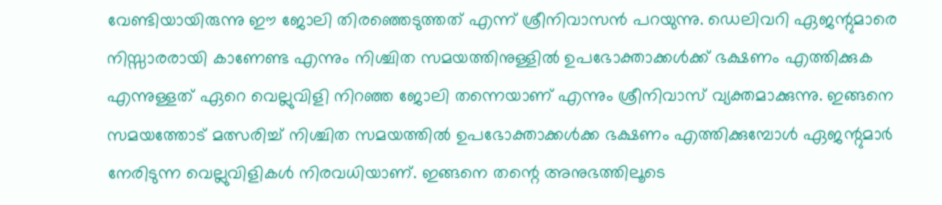വേണ്ടിയായിരുന്നു ഈ ജോലി തിരഞ്ഞെടുത്തത് എന്ന് ശ്രീനിവാസൻ പറയുന്നു. ഡെലിവറി ഏജന്റുമാരെ നിസ്സാരരായി കാണേണ്ട എന്നും നിശ്ചിത സമയത്തിനുള്ളിൽ ഉപഭോക്താക്കൾക്ക് ഭക്ഷണം എത്തിക്കുക എന്നുള്ളത് ഏറെ വെല്ലുവിളി നിറഞ്ഞ ജോലി തന്നെയാണ് എന്നും ശ്രീനിവാസ് വ്യക്തമാക്കുന്നു. ഇങ്ങനെ സമയത്തോട് മത്സരിച്ച് നിശ്ചിത സമയത്തിൽ ഉപഭോക്താക്കൾക്ക ഭക്ഷണം എത്തിക്കുമ്പോൾ ഏജന്റുമാർ നേരിടുന്ന വെല്ലുവിളികൾ നിരവധിയാണ്. ഇങ്ങനെ തന്റെ അനുഭത്തിലൂടെ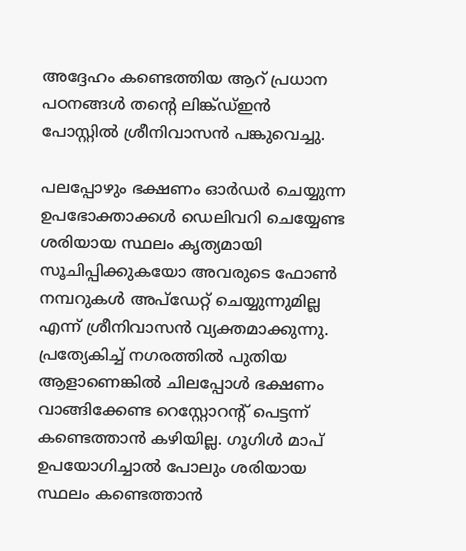അദ്ദേഹം കണ്ടെത്തിയ ആറ് പ്രധാന പഠനങ്ങൾ തന്റെ ലിങ്ക്ഡ്ഇൻ പോസ്റ്റിൽ ശ്രീനിവാസൻ പങ്കുവെച്ചു.

പലപ്പോഴും ഭക്ഷണം ഓർഡർ ചെയ്യുന്ന ഉപഭോക്താക്കൾ ഡെലിവറി ചെയ്യേണ്ട ശരിയായ സ്ഥലം കൃത്യമായി സൂചിപ്പിക്കുകയോ അവരുടെ ഫോൺ നമ്പറുകൾ അപ്‌ഡേറ്റ് ചെയ്യുന്നുമില്ല എന്ന് ശ്രീനിവാസൻ വ്യക്തമാക്കുന്നു.  പ്രത്യേകിച്ച് നഗരത്തിൽ പുതിയ ആളാണെങ്കിൽ ചിലപ്പോൾ ഭക്ഷണം വാങ്ങിക്കേണ്ട റെസ്റ്റോറന്റ് പെട്ടന്ന് കണ്ടെത്താൻ കഴിയില്ല. ഗൂഗിൾ മാപ്‌ ഉപയോഗിച്ചാൽ പോലും ശരിയായ സ്ഥലം കണ്ടെത്താൻ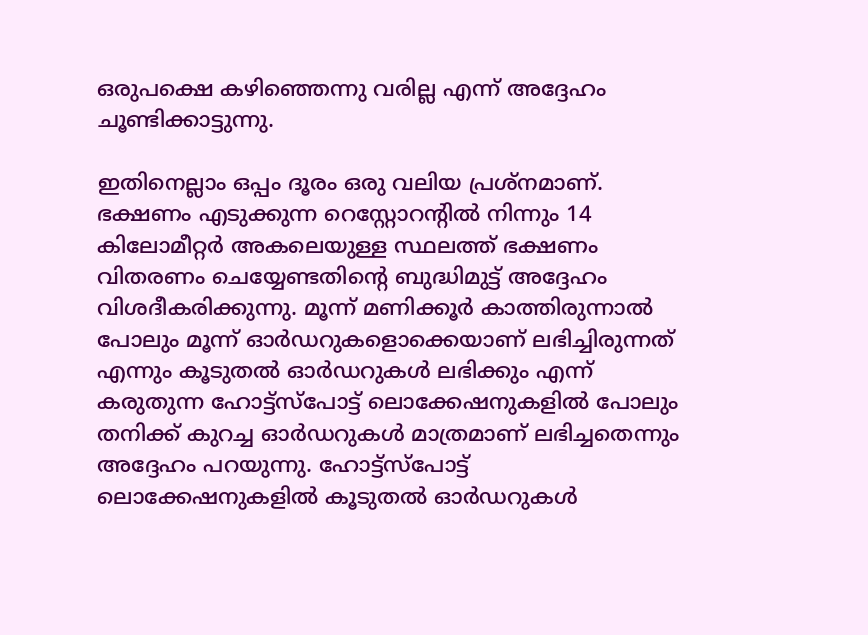ഒരുപക്ഷെ കഴിഞ്ഞെന്നു വരില്ല എന്ന് അദ്ദേഹം ചൂണ്ടിക്കാട്ടുന്നു.

ഇതിനെല്ലാം ഒപ്പം ദൂരം ഒരു വലിയ പ്രശ്നമാണ്. ഭക്ഷണം എടുക്കുന്ന റെസ്റ്റോറന്റിൽ നിന്നും 14 കിലോമീറ്റർ അകലെയുള്ള സ്ഥലത്ത് ഭക്ഷണം വിതരണം ചെയ്യേണ്ടതിന്റെ ബുദ്ധിമുട്ട് അദ്ദേഹം വിശദീകരിക്കുന്നു. മൂന്ന് മണിക്കൂർ കാത്തിരുന്നാൽ പോലും മൂന്ന് ഓർഡറുകളൊക്കെയാണ് ലഭിച്ചിരുന്നത് എന്നും കൂടുതൽ ഓർഡറുകൾ ലഭിക്കും എന്ന് കരുതുന്ന ഹോട്ട്‌സ്‌പോട്ട് ലൊക്കേഷനുകളിൽ പോലും തനിക്ക് കുറച്ച ഓർഡറുകൾ മാത്രമാണ് ലഭിച്ചതെന്നും അദ്ദേഹം പറയുന്നു. ഹോട്ട്സ്പോട്ട് ലൊക്കേഷനുകളിൽ കൂടുതൽ ഓർഡറുകൾ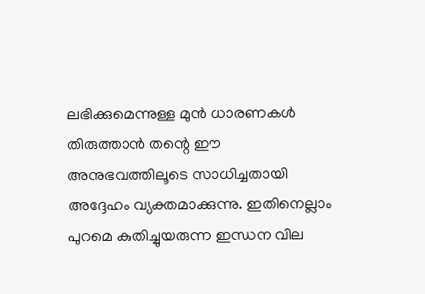ലഭിക്കുമെന്നുള്ള മുൻ ധാരണകൾ തിരുത്താൻ തന്റെ ഈ അനുഭവത്തിലൂടെ സാധിച്ചതായി അദ്ദേഹം വ്യക്തമാക്കുന്നു. ഇതിനെല്ലാം പുറമെ കുതിച്ചുയരുന്ന ഇന്ധന വില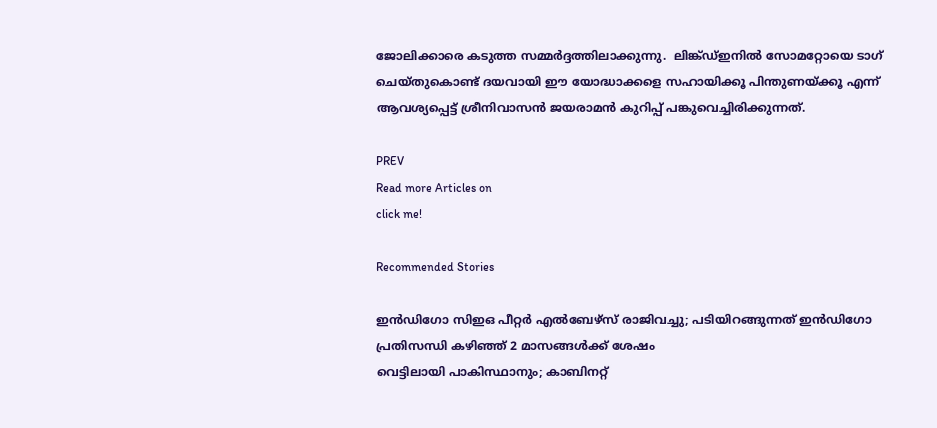ജോലിക്കാരെ കടുത്ത സമ്മർദ്ദത്തിലാക്കുന്നു.  ലിങ്ക്ഡ്ഇനിൽ സോമറ്റോയെ ടാഗ് ചെയ്തുകൊണ്ട് ദയവായി ഈ യോദ്ധാക്കളെ സഹായിക്കൂ പിന്തുണയ്ക്കൂ എന്ന് ആവശ്യപ്പെട്ട് ശ്രീനിവാസൻ ജയരാമൻ കുറിപ്പ് പങ്കുവെച്ചിരിക്കുന്നത്.

PREV
Read more Articles on
click me!

Recommended Stories

ഇൻഡിഗോ സിഇഒ പീറ്റർ എൽബേഴ്സ് രാജിവച്ചു; പടിയിറങ്ങുന്നത് ഇൻഡിഗോ പ്രതിസന്ധി കഴിഞ്ഞ് 2 മാസങ്ങൾക്ക് ശേഷം
വെട്ടിലായി പാകിസ്ഥാനും; കാബിനറ്റ്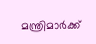മന്ത്രിമാര്‍ക്ക്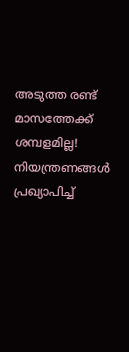അടുത്ത രണ്ട് മാസത്തേക്ക് ശമ്പളമില്ല! നിയന്ത്രണങ്ങൾ പ്രഖ്യാപിച്ച്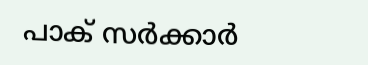പാക് സർക്കാർ